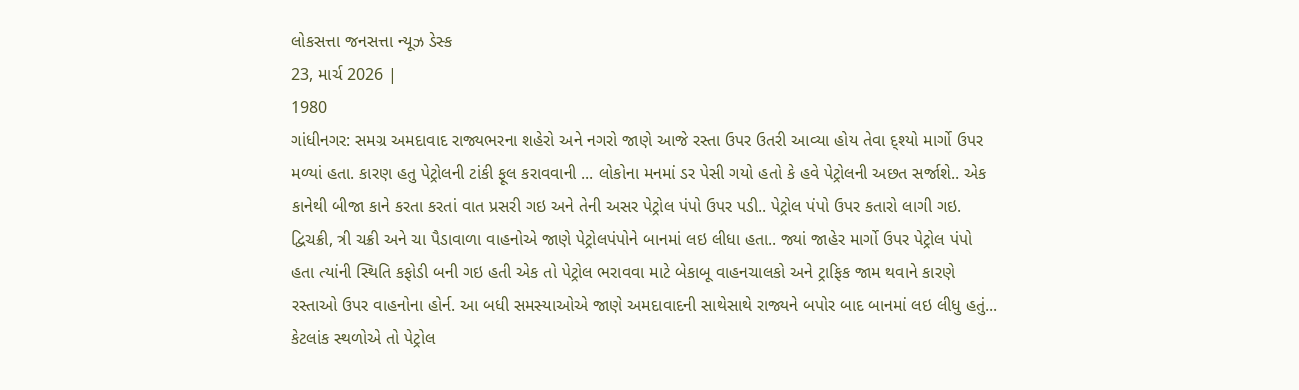લોકસત્તા જનસત્તા ન્યૂઝ ડેસ્ક
23, માર્ચ 2026 |
1980
ગાંધીનગર: સમગ્ર અમદાવાદ રાજ્યભરના શહેરો અને નગરો જાણે આજે રસ્તા ઉપર ઉતરી આવ્યા હોય તેવા દ્શ્યો માર્ગો ઉપર મળ્યાં હતા. કારણ હતુ પેટ્રોલની ટાંકી ફૂલ કરાવવાની ... લોકોના મનમાં ડર પેસી ગયો હતો કે હવે પેટ્રોલની અછત સર્જાશે.. એક કાનેથી બીજા કાને કરતા કરતાં વાત પ્રસરી ગઇ અને તેની અસર પેટ્રોલ પંપો ઉપર પડી.. પેટ્રોલ પંપો ઉપર કતારો લાગી ગઇ. દ્વિચક્રી, ત્રી ચક્રી અને ચા પૈડાવાળા વાહનોએ જાણે પેટ્રોલપંપોને બાનમાં લઇ લીધા હતા.. જ્યાં જાહેર માર્ગો ઉપર પેટ્રોલ પંપો હતા ત્યાંની સ્થિતિ કફોડી બની ગઇ હતી એક તો પેટ્રોલ ભરાવવા માટે બેકાબૂ વાહનચાલકો અને ટ્રાફિક જામ થવાને કારણે રસ્તાઓ ઉપર વાહનોના હોર્ન. આ બધી સમસ્યાઓએ જાણે અમદાવાદની સાથેસાથે રાજ્યને બપોર બાદ બાનમાં લઇ લીધુ હતું... કેટલાંક સ્થળોએ તો પેટ્રોલ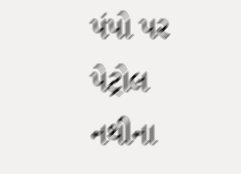પંપો પર પેટ્રોલ નથીના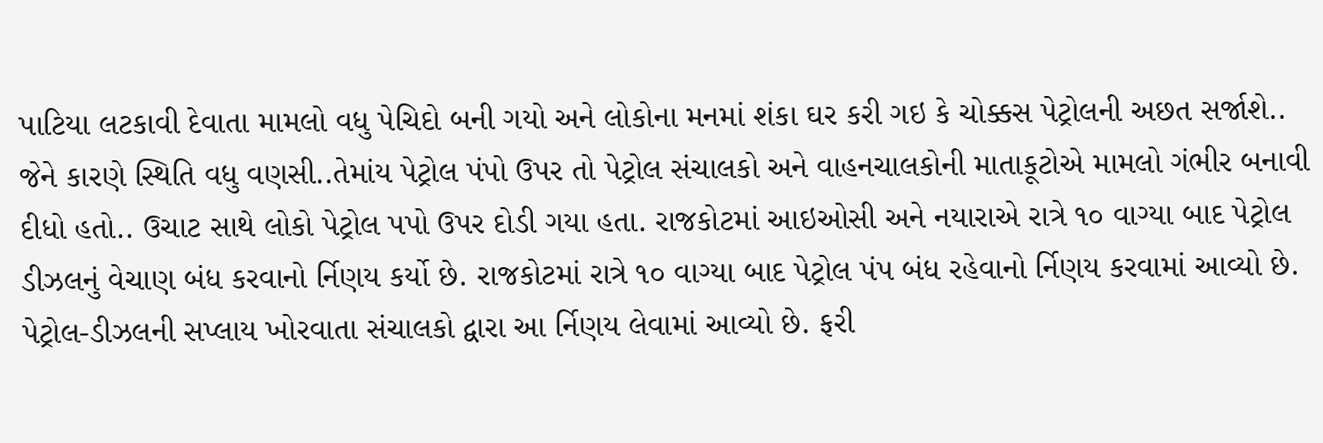પાટિયા લટકાવી દેવાતા મામલો વધુ પેચિદો બની ગયો અને લોકોના મનમાં શંકા ઘર કરી ગઇ કે ચોક્કસ પેટ્રોલની અછત સર્જાશે.. જેને કારણે સ્થિતિ વધુ વણસી..તેમાંય પેટ્રોલ પંપો ઉપર તો પેટ્રોલ સંચાલકો અને વાહનચાલકોની માતાકૂટોએ મામલો ગંભીર બનાવી દીધો હતો.. ઉચાટ સાથે લોકો પેટ્રોલ પપો ઉપર દોડી ગયા હતા. રાજકોટમાં આઇઓસી અને નયારાએ રાત્રે ૧૦ વાગ્યા બાદ પેટ્રોલ ડીઝલનું વેચાણ બંધ કરવાનો ર્નિણય કર્યો છે. રાજકોટમાં રાત્રે ૧૦ વાગ્યા બાદ પેટ્રોલ પંપ બંધ રહેવાનો ર્નિણય કરવામાં આવ્યો છે. પેટ્રોલ-ડીઝલની સપ્લાય ખોરવાતા સંચાલકો દ્વારા આ ર્નિણય લેવામાં આવ્યો છે. ફરી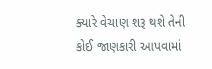ક્યારે વેચાણ શરૂ થશે તેની કોઈ જાણકારી આપવામાં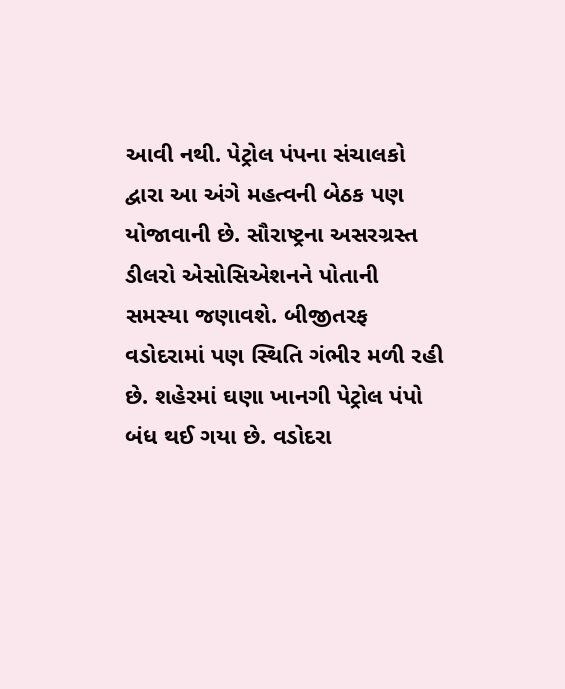આવી નથી. પેટ્રોલ પંપના સંચાલકો દ્વારા આ અંગે મહત્વની બેઠક પણ યોજાવાની છે. સૌરાષ્ટ્રના અસરગ્રસ્ત ડીલરો એસોસિએશનને પોતાની સમસ્યા જણાવશે. બીજીતરફ વડોદરામાં પણ સ્થિતિ ગંભીર મળી રહી છે. શહેરમાં ઘણા ખાનગી પેટ્રોલ પંપો બંધ થઈ ગયા છે. વડોદરા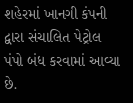શહેરમાં ખાનગી કંપની દ્વારા સંચાલિત પેટ્રોલ પંપો બંધ કરવામાં આવ્યા છે.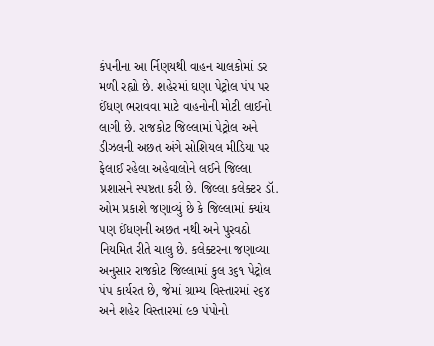કંપનીના આ ર્નિણયથી વાહન ચાલકોમાં ડર મળી રહ્યો છે. શહેરમાં ઘણા પેટ્રોલ પંપ પર ઈંધણ ભરાવવા માટે વાહનોની મોટી લાઈનો લાગી છે. રાજકોટ જિલ્લામાં પેટ્રોલ અને ડીઝલની અછત અંગે સોશિયલ મીડિયા પર ફેલાઈ રહેલા અહેવાલોને લઈને જિલ્લા પ્રશાસને સ્પષ્ટતા કરી છે. જિલ્લા કલેક્ટર ડૉ. ઓમ પ્રકાશે જણાવ્યું છે કે જિલ્લામાં ક્યાંય પણ ઈંધણની અછત નથી અને પુરવઠો નિયમિત રીતે ચાલુ છે. કલેક્ટરના જણાવ્યા અનુસાર રાજકોટ જિલ્લામાં કુલ ૩૬૧ પેટ્રોલ પંપ કાર્યરત છે, જેમાં ગ્રામ્ય વિસ્તારમાં ૨૬૪ અને શહેર વિસ્તારમાં ૯૭ પંપોનો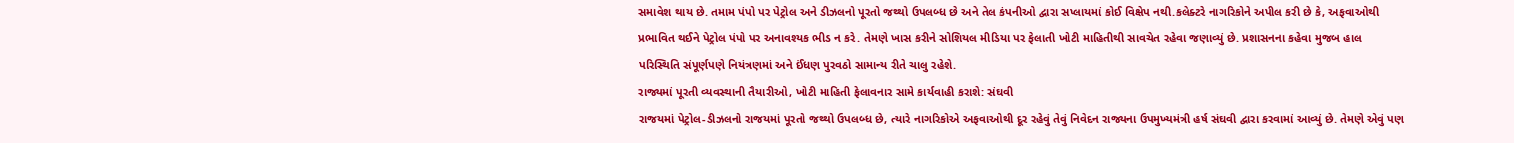સમાવેશ થાય છે. તમામ પંપો પર પેટ્રોલ અને ડીઝલનો પૂરતો જથ્થો ઉપલબ્ધ છે અને તેલ કંપનીઓ દ્વારા સપ્લાયમાં કોઈ વિક્ષેપ નથી.કલેક્ટરે નાગરિકોને અપીલ કરી છે કે, અફવાઓથી પ્રભાવિત થઈને પેટ્રોલ પંપો પર અનાવશ્યક ભીડ ન કરે. તેમણે ખાસ કરીને સોશિયલ મીડિયા પર ફેલાતી ખોટી માહિતીથી સાવચેત રહેવા જણાવ્યું છે. પ્રશાસનના કહેવા મુજબ હાલ પરિસ્થિતિ સંપૂર્ણપણે નિયંત્રણમાં અને ઈંધણ પુરવઠો સામાન્ય રીતે ચાલુ રહેશે.
રાજ્યમાં પૂરતી વ્યવસ્થાની તૈયારીઓ, ખોટી માહિતી ફેલાવનાર સામે કાર્યવાહી કરાશે: સંઘવી
રાજયમાં પેટ્રોલ-ડીઝલનો રાજયમાં પૂરતો જથ્થો ઉપલબ્ધ છે, ત્યારે નાગરિકોએ અફવાઓથી દૂર રહેવું તેવું નિવેદન રાજ્યના ઉપમુખ્યમંત્રી હર્ષ સંઘવી દ્વારા કરવામાં આવ્યું છે. તેમણે એવું પણ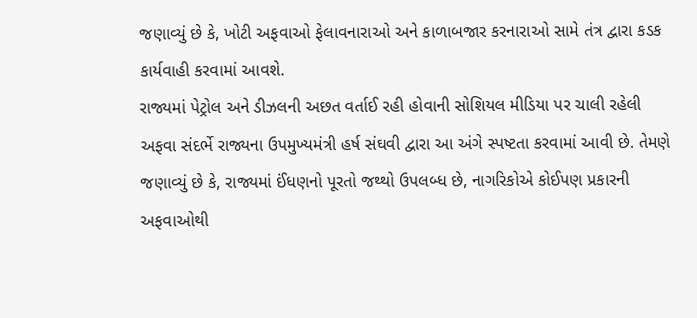જણાવ્યું છે કે, ખોટી અફવાઓ ફેલાવનારાઓ અને કાળાબજાર કરનારાઓ સામે તંત્ર દ્વારા કડક કાર્યવાહી કરવામાં આવશે.
રાજ્યમાં પેટ્રોલ અને ડીઝલની અછત વર્તાઈ રહી હોવાની સોશિયલ મીડિયા પર ચાલી રહેલી અફવા સંદર્ભે રાજ્યના ઉપમુખ્યમંત્રી હર્ષ સંઘવી દ્વારા આ અંગે સ્પષ્ટતા કરવામાં આવી છે. તેમણે જણાવ્યું છે કે, રાજ્યમાં ઈંધણનો પૂરતો જથ્થો ઉપલબ્ધ છે, નાગરિકોએ કોઈપણ પ્રકારની અફવાઓથી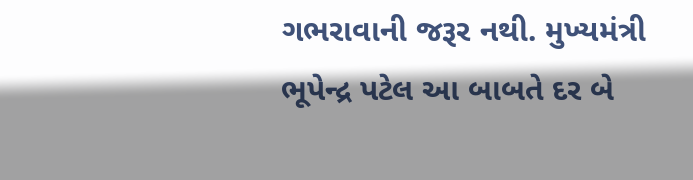ગભરાવાની જરૂર નથી. મુખ્યમંત્રી ભૂપેન્દ્ર પટેલ આ બાબતે દર બે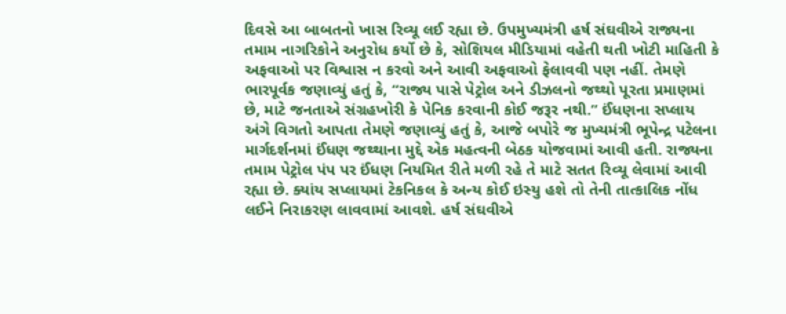દિવસે આ બાબતનો ખાસ રિવ્યૂ લઈ રહ્યા છે. ઉપમુખ્યમંત્રી હર્ષ સંઘવીએ રાજ્યના તમામ નાગરિકોને અનુરોધ કર્યો છે કે, સોશિયલ મીડિયામાં વહેતી થતી ખોટી માહિતી કે અફવાઓ પર વિશ્વાસ ન કરવો અને આવી અફવાઓ ફેલાવવી પણ નહીં. તેમણે ભારપૂર્વક જણાવ્યું હતું કે, “રાજ્ય પાસે પેટ્રોલ અને ડીઝલનો જથ્થો પૂરતા પ્રમાણમાં છે, માટે જનતાએ સંગ્રહખોરી કે પેનિક કરવાની કોઈ જરૂર નથી.” ઈંધણના સપ્લાય અંગે વિગતો આપતા તેમણે જણાવ્યું હતું કે, આજે બપોરે જ મુખ્યમંત્રી ભૂપેન્દ્ર પટેલના માર્ગદર્શનમાં ઈંધણ જથ્થાના મુદ્દે એક મહત્વની બેઠક યોજવામાં આવી હતી. રાજ્યના તમામ પેટ્રોલ પંપ પર ઈંધણ નિયમિત રીતે મળી રહે તે માટે સતત રિવ્યૂ લેવામાં આવી રહ્યા છે. ક્યાંય સપ્લાયમાં ટેકનિકલ કે અન્ય કોઈ ઇસ્યુ હશે તો તેની તાત્કાલિક નોંધ લઈને નિરાકરણ લાવવામાં આવશે. હર્ષ સંઘવીએ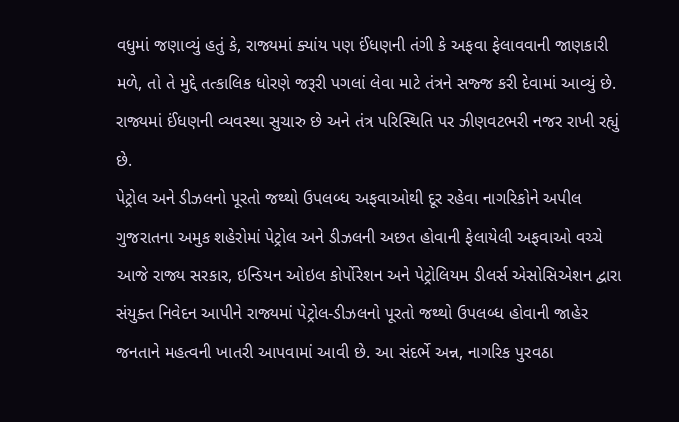વધુમાં જણાવ્યું હતું કે, રાજ્યમાં ક્યાંય પણ ઈંધણની તંગી કે અફવા ફેલાવવાની જાણકારી મળે, તો તે મુદ્દે તત્કાલિક ધોરણે જરૂરી પગલાં લેવા માટે તંત્રને સજ્જ કરી દેવામાં આવ્યું છે. રાજ્યમાં ઈંધણની વ્યવસ્થા સુચારુ છે અને તંત્ર પરિસ્થિતિ પર ઝીણવટભરી નજર રાખી રહ્યું છે.
પેટ્રોલ અને ડીઝલનો પૂરતો જથ્થો ઉપલબ્ધ અફવાઓથી દૂર રહેવા નાગરિકોને અપીલ
ગુજરાતના અમુક શહેરોમાં પેટ્રોલ અને ડીઝલની અછત હોવાની ફેલાયેલી અફવાઓ વચ્ચે આજે રાજ્ય સરકાર, ઇન્ડિયન ઓઇલ કોર્પોરેશન અને પેટ્રોલિયમ ડીલર્સ એસોસિએશન દ્વારા સંયુક્ત નિવેદન આપીને રાજ્યમાં પેટ્રોલ-ડીઝલનો પૂરતો જથ્થો ઉપલબ્ધ હોવાની જાહેર જનતાને મહત્વની ખાતરી આપવામાં આવી છે. આ સંદર્ભે અન્ન, નાગરિક પુરવઠા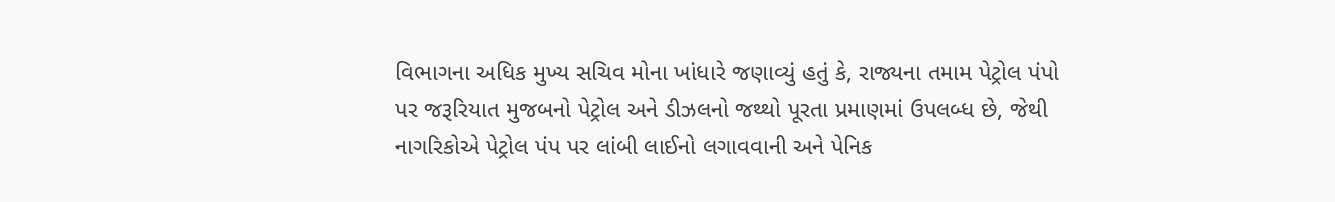વિભાગના અધિક મુખ્ય સચિવ મોના ખાંધારે જણાવ્યું હતું કે, રાજ્યના તમામ પેટ્રોલ પંપો પર જરૂરિયાત મુજબનો પેટ્રોલ અને ડીઝલનો જથ્થો પૂરતા પ્રમાણમાં ઉપલબ્ધ છે, જેથી નાગરિકોએ પેટ્રોલ પંપ પર લાંબી લાઈનો લગાવવાની અને પેનિક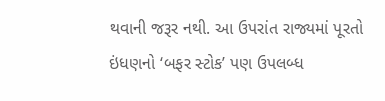થવાની જરૂર નથી. આ ઉપરાંત રાજ્યમાં પૂરતો ઇંધણનો ‘બફર સ્ટોક’ પણ ઉપલબ્ધ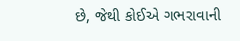છે, જેથી કોઈએ ગભરાવાની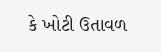કે ખોટી ઉતાવળ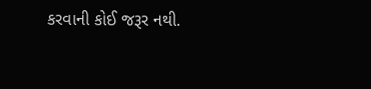કરવાની કોઈ જરૂર નથી.